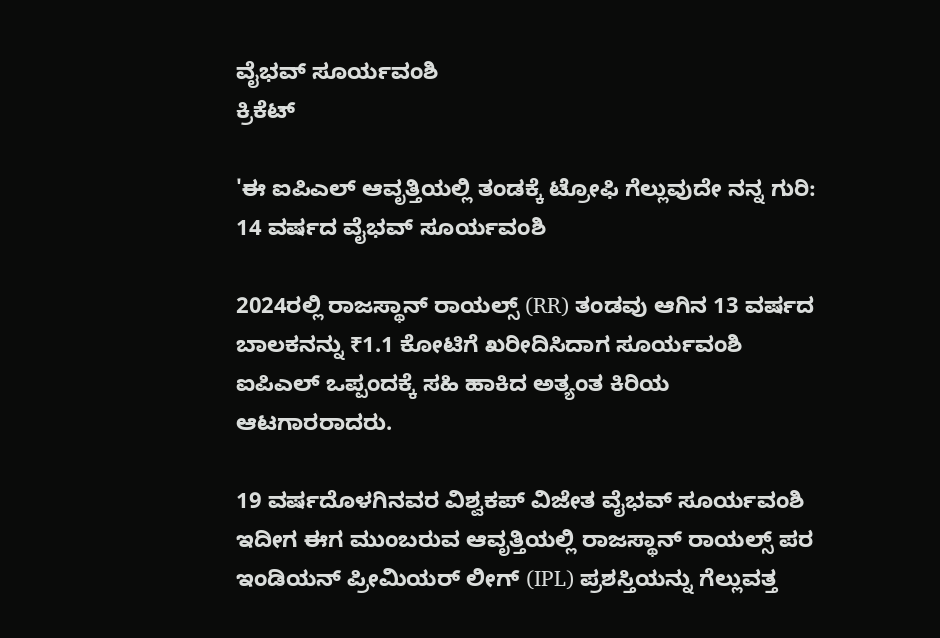ವೈಭವ್ ಸೂರ್ಯವಂಶಿ
ಕ್ರಿಕೆಟ್

'ಈ ಐಪಿಎಲ್ ಆವೃತ್ತಿಯಲ್ಲಿ ತಂಡಕ್ಕೆ ಟ್ರೋಫಿ ಗೆಲ್ಲುವುದೇ ನನ್ನ ಗುರಿ: 14 ವರ್ಷದ ವೈಭವ್ ಸೂರ್ಯವಂಶಿ

2024ರಲ್ಲಿ ರಾಜಸ್ಥಾನ್ ರಾಯಲ್ಸ್ (RR) ತಂಡವು ಆಗಿನ 13 ವರ್ಷದ ಬಾಲಕನನ್ನು ₹1.1 ಕೋಟಿಗೆ ಖರೀದಿಸಿದಾಗ ಸೂರ್ಯವಂಶಿ ಐಪಿಎಲ್ ಒಪ್ಪಂದಕ್ಕೆ ಸಹಿ ಹಾಕಿದ ಅತ್ಯಂತ ಕಿರಿಯ ಆಟಗಾರರಾದರು.

19 ವರ್ಷದೊಳಗಿನವರ ವಿಶ್ವಕಪ್ ವಿಜೇತ ವೈಭವ್ ಸೂರ್ಯವಂಶಿ ಇದೀಗ ಈಗ ಮುಂಬರುವ ಆವೃತ್ತಿಯಲ್ಲಿ ರಾಜಸ್ಥಾನ್ ರಾಯಲ್ಸ್ ಪರ ಇಂಡಿಯನ್ ಪ್ರೀಮಿಯರ್ ಲೀಗ್ (IPL) ಪ್ರಶಸ್ತಿಯನ್ನು ಗೆಲ್ಲುವತ್ತ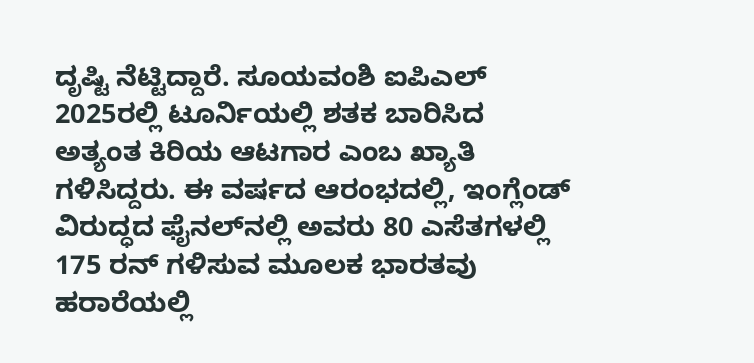ದೃಷ್ಟಿ ನೆಟ್ಟಿದ್ದಾರೆ. ಸೂಯವಂಶಿ ಐಪಿಎಲ್ 2025ರಲ್ಲಿ ಟೂರ್ನಿಯಲ್ಲಿ ಶತಕ ಬಾರಿಸಿದ ಅತ್ಯಂತ ಕಿರಿಯ ಆಟಗಾರ ಎಂಬ ಖ್ಯಾತಿ ಗಳಿಸಿದ್ದರು. ಈ ವರ್ಷದ ಆರಂಭದಲ್ಲಿ, ಇಂಗ್ಲೆಂಡ್ ವಿರುದ್ಧದ ಫೈನಲ್‌ನಲ್ಲಿ ಅವರು 80 ಎಸೆತಗಳಲ್ಲಿ 175 ರನ್ ಗಳಿಸುವ ಮೂಲಕ ಭಾರತವು ಹರಾರೆಯಲ್ಲಿ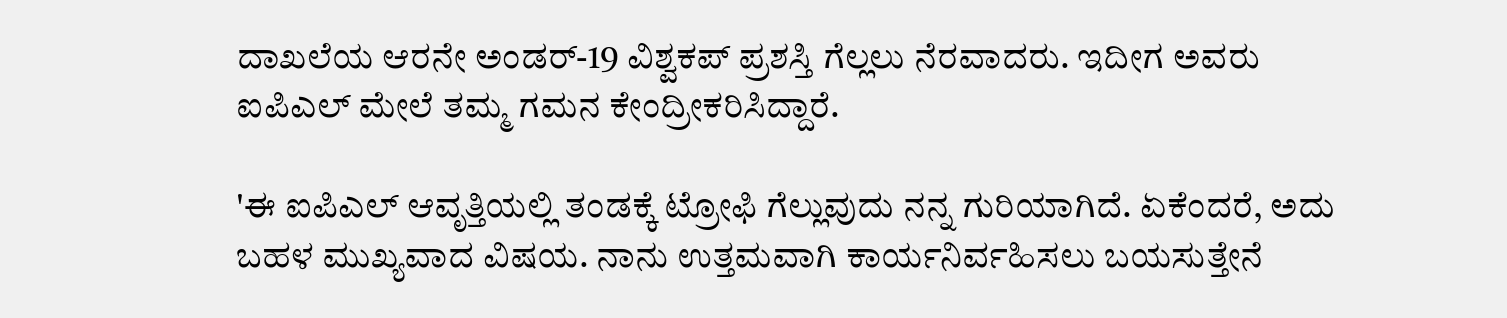ದಾಖಲೆಯ ಆರನೇ ಅಂಡರ್-19 ವಿಶ್ವಕಪ್ ಪ್ರಶಸ್ತಿ ಗೆಲ್ಲಲು ನೆರವಾದರು. ಇದೀಗ ಅವರು ಐಪಿಎಲ್ ಮೇಲೆ ತಮ್ಮ ಗಮನ ಕೇಂದ್ರೀಕರಿಸಿದ್ದಾರೆ.

'ಈ ಐಪಿಎಲ್ ಆವೃತ್ತಿಯಲ್ಲಿ ತಂಡಕ್ಕೆ ಟ್ರೋಫಿ ಗೆಲ್ಲುವುದು ನನ್ನ ಗುರಿಯಾಗಿದೆ. ಏಕೆಂದರೆ, ಅದು ಬಹಳ ಮುಖ್ಯವಾದ ವಿಷಯ. ನಾನು ಉತ್ತಮವಾಗಿ ಕಾರ್ಯನಿರ್ವಹಿಸಲು ಬಯಸುತ್ತೇನೆ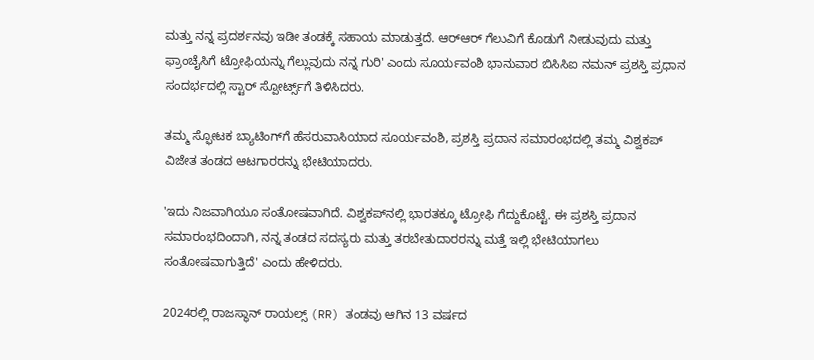ಮತ್ತು ನನ್ನ ಪ್ರದರ್ಶನವು ಇಡೀ ತಂಡಕ್ಕೆ ಸಹಾಯ ಮಾಡುತ್ತದೆ. ಆರ್‌ಆರ್‌ ಗೆಲುವಿಗೆ ಕೊಡುಗೆ ನೀಡುವುದು ಮತ್ತು ಫ್ರಾಂಚೈಸಿಗೆ ಟ್ರೋಫಿಯನ್ನು ಗೆಲ್ಲುವುದು ನನ್ನ ಗುರಿ' ಎಂದು ಸೂರ್ಯವಂಶಿ ಭಾನುವಾರ ಬಿಸಿಸಿಐ ನಮನ್ ಪ್ರಶಸ್ತಿ ಪ್ರಧಾನ ಸಂದರ್ಭದಲ್ಲಿ ಸ್ಟಾರ್ ಸ್ಪೋರ್ಟ್ಸ್‌ಗೆ ತಿಳಿಸಿದರು.

ತಮ್ಮ ಸ್ಫೋಟಕ ಬ್ಯಾಟಿಂಗ್‌ಗೆ ಹೆಸರುವಾಸಿಯಾದ ಸೂರ್ಯವಂಶಿ, ಪ್ರಶಸ್ತಿ ಪ್ರದಾನ ಸಮಾರಂಭದಲ್ಲಿ ತಮ್ಮ ವಿಶ್ವಕಪ್ ವಿಜೇತ ತಂಡದ ಆಟಗಾರರನ್ನು ಭೇಟಿಯಾದರು.

'ಇದು ನಿಜವಾಗಿಯೂ ಸಂತೋಷವಾಗಿದೆ. ವಿಶ್ವಕಪ್‌ನಲ್ಲಿ ಭಾರತಕ್ಕೂ ಟ್ರೋಫಿ ಗೆದ್ದುಕೊಟ್ಟೆ. ಈ ಪ್ರಶಸ್ತಿ ಪ್ರದಾನ ಸಮಾರಂಭದಿಂದಾಗಿ, ನನ್ನ ತಂಡದ ಸದಸ್ಯರು ಮತ್ತು ತರಬೇತುದಾರರನ್ನು ಮತ್ತೆ ಇಲ್ಲಿ ಭೇಟಿಯಾಗಲು ಸಂತೋಷವಾಗುತ್ತಿದೆ' ಎಂದು ಹೇಳಿದರು.

2024ರಲ್ಲಿ ರಾಜಸ್ಥಾನ್ ರಾಯಲ್ಸ್ (RR) ತಂಡವು ಆಗಿನ 13 ವರ್ಷದ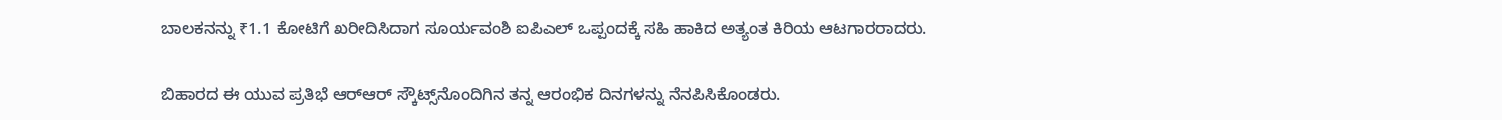ಬಾಲಕನನ್ನು ₹1.1 ಕೋಟಿಗೆ ಖರೀದಿಸಿದಾಗ ಸೂರ್ಯವಂಶಿ ಐಪಿಎಲ್ ಒಪ್ಪಂದಕ್ಕೆ ಸಹಿ ಹಾಕಿದ ಅತ್ಯಂತ ಕಿರಿಯ ಆಟಗಾರರಾದರು.

ಬಿಹಾರದ ಈ ಯುವ ಪ್ರತಿಭೆ ಆರ್‌ಆರ್ ಸ್ಕೌಟ್ಸ್‌ನೊಂದಿಗಿನ ತನ್ನ ಆರಂಭಿಕ ದಿನಗಳನ್ನು ನೆನಪಿಸಿಕೊಂಡರು.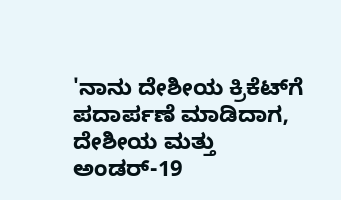'ನಾನು ದೇಶೀಯ ಕ್ರಿಕೆಟ್‌ಗೆ ಪದಾರ್ಪಣೆ ಮಾಡಿದಾಗ, ದೇಶೀಯ ಮತ್ತು ಅಂಡರ್-19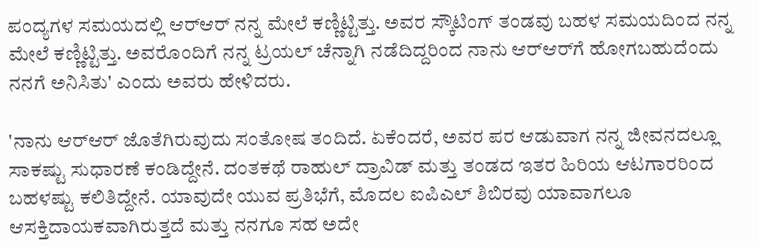ಪಂದ್ಯಗಳ ಸಮಯದಲ್ಲಿ ಆರ್‌ಆರ್ ನನ್ನ ಮೇಲೆ ಕಣ್ಣಿಟ್ಟಿತ್ತು. ಅವರ ಸ್ಕೌಟಿಂಗ್ ತಂಡವು ಬಹಳ ಸಮಯದಿಂದ ನನ್ನ ಮೇಲೆ ಕಣ್ಣಿಟ್ಟಿತ್ತು. ಅವರೊಂದಿಗೆ ನನ್ನ ಟ್ರಯಲ್ ಚೆನ್ನಾಗಿ ನಡೆದಿದ್ದರಿಂದ ನಾನು ಆರ್‌ಆರ್‌ಗೆ ಹೋಗಬಹುದೆಂದು ನನಗೆ ಅನಿಸಿತು' ಎಂದು ಅವರು ಹೇಳಿದರು.

'ನಾನು ಆರ್‌ಆರ್‌ ಜೊತೆಗಿರುವುದು ಸಂತೋಷ ತಂದಿದೆ. ಏಕೆಂದರೆ, ಅವರ ಪರ ಆಡುವಾಗ ನನ್ನ ಜೀವನದಲ್ಲೂ ಸಾಕಷ್ಟು ಸುಧಾರಣೆ ಕಂಡಿದ್ದೇನೆ. ದಂತಕಥೆ ರಾಹುಲ್ ದ್ರಾವಿಡ್ ಮತ್ತು ತಂಡದ ಇತರ ಹಿರಿಯ ಆಟಗಾರರಿಂದ ಬಹಳಷ್ಟು ಕಲಿತಿದ್ದೇನೆ. ಯಾವುದೇ ಯುವ ಪ್ರತಿಭೆಗೆ, ಮೊದಲ ಐಪಿಎಲ್ ಶಿಬಿರವು ಯಾವಾಗಲೂ ಆಸಕ್ತಿದಾಯಕವಾಗಿರುತ್ತದೆ ಮತ್ತು ನನಗೂ ಸಹ ಅದೇ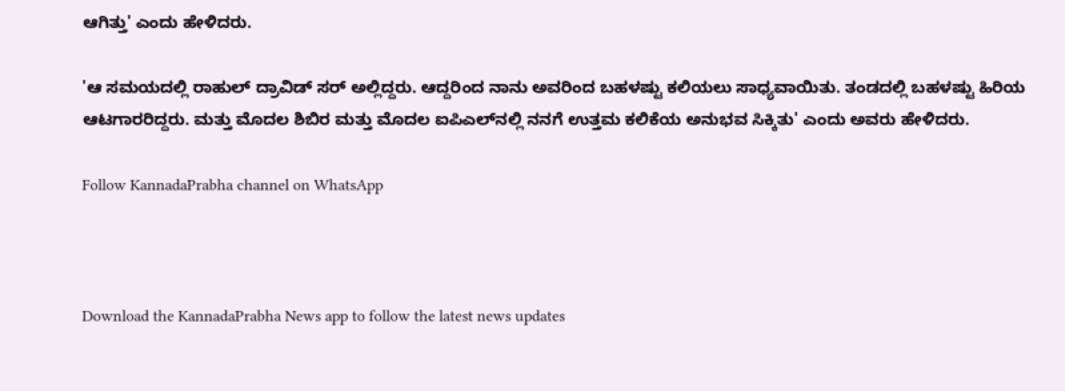ಆಗಿತ್ತು' ಎಂದು ಹೇಳಿದರು.

'ಆ ಸಮಯದಲ್ಲಿ ರಾಹುಲ್ ದ್ರಾವಿಡ್ ಸರ್ ಅಲ್ಲಿದ್ದರು. ಆದ್ದರಿಂದ ನಾನು ಅವರಿಂದ ಬಹಳಷ್ಟು ಕಲಿಯಲು ಸಾಧ್ಯವಾಯಿತು. ತಂಡದಲ್ಲಿ ಬಹಳಷ್ಟು ಹಿರಿಯ ಆಟಗಾರರಿದ್ದರು. ಮತ್ತು ಮೊದಲ ಶಿಬಿರ ಮತ್ತು ಮೊದಲ ಐಪಿಎಲ್‌ನಲ್ಲಿ ನನಗೆ ಉತ್ತಮ ಕಲಿಕೆಯ ಅನುಭವ ಸಿಕ್ಕಿತು' ಎಂದು ಅವರು ಹೇಳಿದರು.

Follow KannadaPrabha channel on WhatsApp



Download the KannadaPrabha News app to follow the latest news updates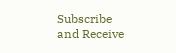Subscribe and Receive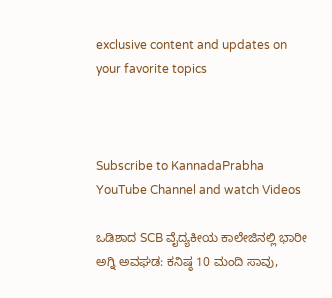exclusive content and updates on your favorite topics



Subscribe to KannadaPrabha YouTube Channel and watch Videos

ಒಡಿಶಾದ SCB ವೈದ್ಯಕೀಯ ಕಾಲೇಜಿನಲ್ಲಿ ಭಾರೀ ಅಗ್ನಿ ಅವಘಡ: ಕನಿಷ್ಠ 10 ಮಂದಿ ಸಾವು,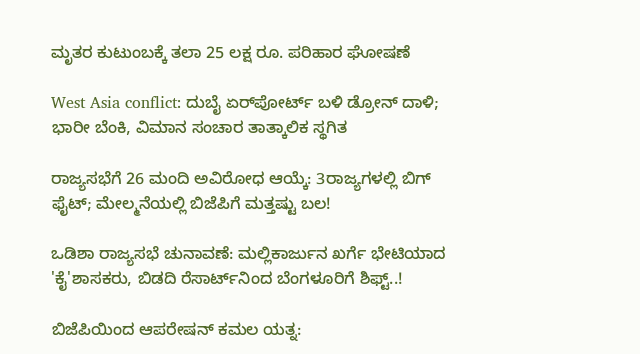ಮೃತರ ಕುಟುಂಬಕ್ಕೆ ತಲಾ 25 ಲಕ್ಷ ರೂ. ಪರಿಹಾರ ಘೋಷಣೆ

West Asia conflict: ದುಬೈ ಏರ್‌ಪೋರ್ಟ್‌ ಬಳಿ ಡ್ರೋನ್‌ ದಾಳಿ; ಭಾರೀ ಬೆಂಕಿ, ವಿಮಾನ ಸಂಚಾರ ತಾತ್ಕಾಲಿಕ ಸ್ಥಗಿತ

ರಾಜ್ಯಸಭೆಗೆ 26 ಮಂದಿ ಅವಿರೋಧ ಆಯ್ಕೆ: 3ರಾಜ್ಯಗಳಲ್ಲಿ ಬಿಗ್ ಫೈಟ್; ಮೇಲ್ಮನೆಯಲ್ಲಿ ಬಿಜೆಪಿಗೆ ಮತ್ತಷ್ಟು ಬಲ!

ಒಡಿಶಾ ರಾಜ್ಯಸಭೆ ಚುನಾವಣೆ: ಮಲ್ಲಿಕಾರ್ಜುನ ಖರ್ಗೆ ಭೇಟಿಯಾದ 'ಕೈ'ಶಾಸಕರು, ಬಿಡದಿ ರೆಸಾರ್ಟ್‌ನಿಂದ ಬೆಂಗಳೂರಿಗೆ ಶಿಫ್ಟ್..!

ಬಿಜೆಪಿಯಿಂದ ಆಪರೇಷನ್ ಕಮಲ ಯತ್ನ: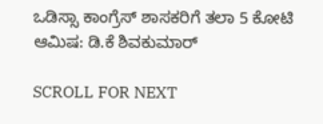ಒಡಿಸ್ಸಾ ಕಾಂಗ್ರೆಸ್ ಶಾಸಕರಿಗೆ ತಲಾ 5 ಕೋಟಿ ಆಮಿಷ: ಡಿ.ಕೆ ಶಿವಕುಮಾರ್

SCROLL FOR NEXT